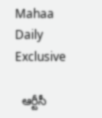Mahaa Daily Exclusive

  ఆర్టీసీ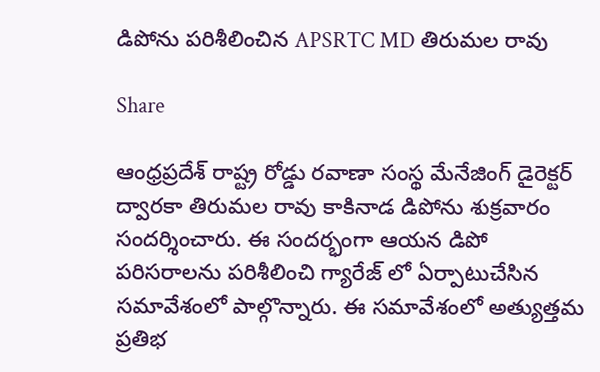డిపోను పరిశీలించిన APSRTC MD తిరుమల రావు

Share

ఆంధ్రప్రదేశ్ రాష్ట్ర రోడ్డు రవాణా సంస్థ మేనేజింగ్ డైరెక్టర్ ద్వారకా తిరుమల రావు కాకినాడ డిపోను శుక్రవారం సందర్శించారు. ఈ సందర్భంగా ఆయన డిపో పరిసరాలను పరిశీలించి గ్యారేజ్ లో ఏర్పాటుచేసిన సమావేశంలో పాల్గొన్నారు. ఈ సమావేశంలో అత్యుత్తమ ప్రతిభ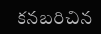కనబరిచిన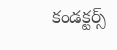కండక్టర్స్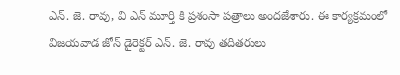ఎన్. జె. రావు, వి ఎన్ మూర్తి కి ప్రశంసా పత్రాలు అందజేశారు. ఈ కార్యక్రమంలో విజయవాడ జోన్ డైరెక్టర్ ఎన్. జె. రావు తదితరులు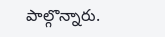పాల్గొన్నారు.